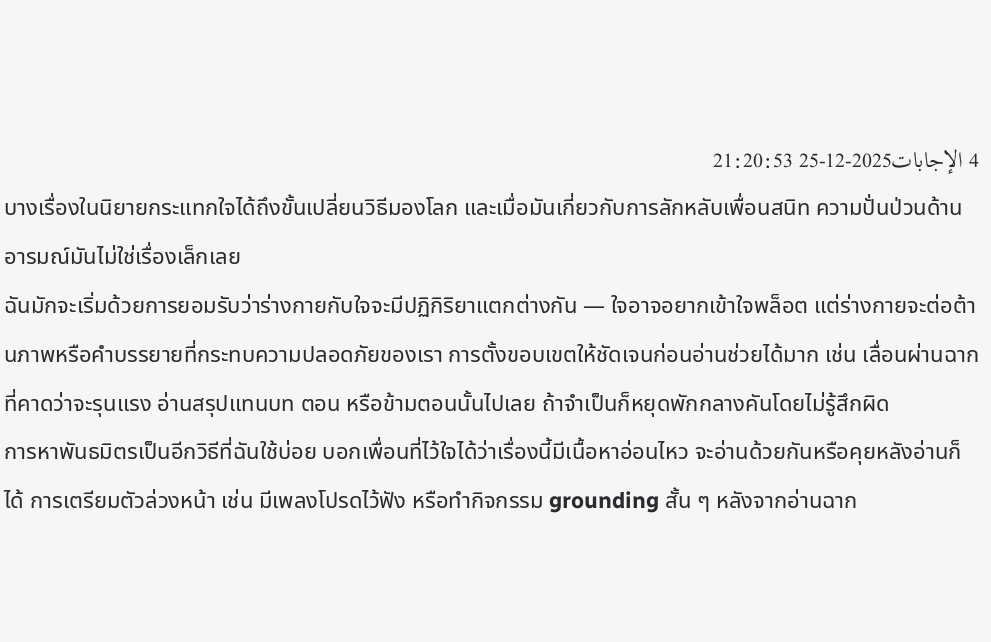4 الإجابات2025-12-25 21:20:53
บางเรื่องในนิยายกระแทกใจได้ถึงขั้นเปลี่ยนวิธีมองโลก และเมื่อมันเกี่ยวกับการลักหลับเพื่อนสนิท ความปั่นป่วนด้านอารมณ์มันไม่ใช่เรื่องเล็กเลย
ฉันมักจะเริ่มด้วยการยอมรับว่าร่างกายกับใจจะมีปฏิกิริยาแตกต่างกัน — ใจอาจอยากเข้าใจพล็อต แต่ร่างกายจะต่อต้านภาพหรือคำบรรยายที่กระทบความปลอดภัยของเรา การตั้งขอบเขตให้ชัดเจนก่อนอ่านช่วยได้มาก เช่น เลื่อนผ่านฉากที่คาดว่าจะรุนแรง อ่านสรุปแทนบท ตอน หรือข้ามตอนนั้นไปเลย ถ้าจำเป็นก็หยุดพักกลางคันโดยไม่รู้สึกผิด
การหาพันธมิตรเป็นอีกวิธีที่ฉันใช้บ่อย บอกเพื่อนที่ไว้ใจได้ว่าเรื่องนี้มีเนื้อหาอ่อนไหว จะอ่านด้วยกันหรือคุยหลังอ่านก็ได้ การเตรียมตัวล่วงหน้า เช่น มีเพลงโปรดไว้ฟัง หรือทำกิจกรรม grounding สั้น ๆ หลังจากอ่านฉาก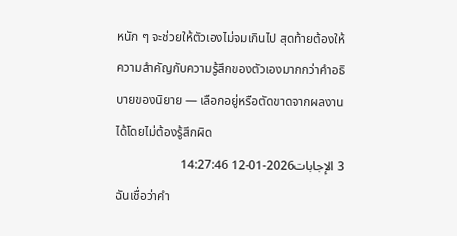หนัก ๆ จะช่วยให้ตัวเองไม่จมเกินไป สุดท้ายต้องให้ความสำคัญกับความรู้สึกของตัวเองมากกว่าคำอธิบายของนิยาย — เลือกอยู่หรือตัดขาดจากผลงานได้โดยไม่ต้องรู้สึกผิด
3 الإجابات2026-01-12 14:27:46
ฉันเชื่อว่าคำ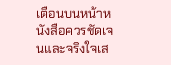เตือนบนหน้าหนังสือควรชัดเจนและจริงใจเส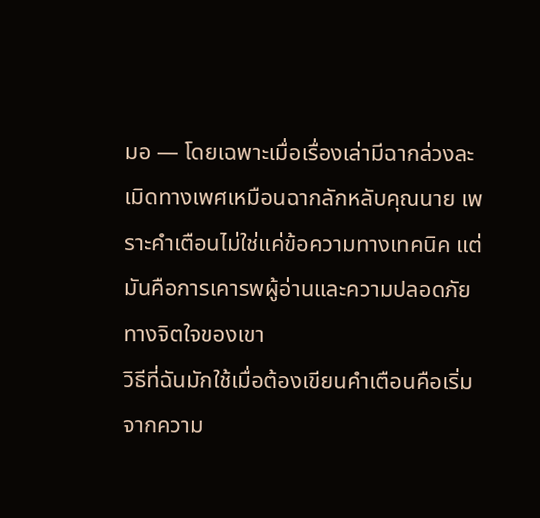มอ — โดยเฉพาะเมื่อเรื่องเล่ามีฉากล่วงละเมิดทางเพศเหมือนฉากลักหลับคุณนาย เพราะคำเตือนไม่ใช่แค่ข้อความทางเทคนิค แต่มันคือการเคารพผู้อ่านและความปลอดภัยทางจิตใจของเขา
วิธีที่ฉันมักใช้เมื่อต้องเขียนคำเตือนคือเริ่มจากความ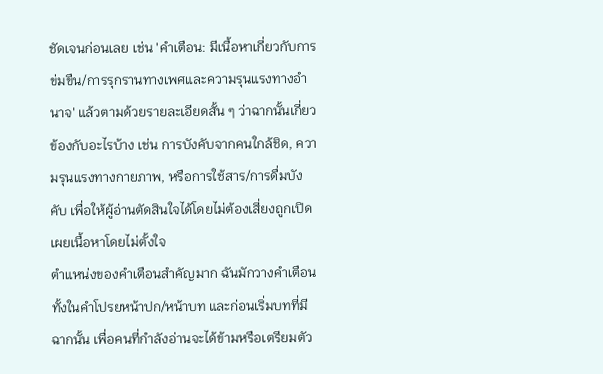ชัดเจนก่อนเลย เช่น 'คำเตือน: มีเนื้อหาเกี่ยวกับการข่มขืน/การรุกรานทางเพศและความรุนแรงทางอำนาจ' แล้วตามด้วยรายละเอียดสั้น ๆ ว่าฉากนั้นเกี่ยวข้องกับอะไรบ้าง เช่น การบังคับจากคนใกล้ชิด, ความรุนแรงทางกายภาพ, หรือการใช้สาร/การดื่มบังคับ เพื่อให้ผู้อ่านตัดสินใจได้โดยไม่ต้องเสี่ยงถูกเปิดเผยเนื้อหาโดยไม่ตั้งใจ
ตำแหน่งของคำเตือนสำคัญมาก ฉันมักวางคำเตือนทั้งในคำโปรยหน้าปก/หน้าบท และก่อนเริ่มบทที่มีฉากนั้น เพื่อคนที่กำลังอ่านจะได้ข้ามหรือเตรียมตัว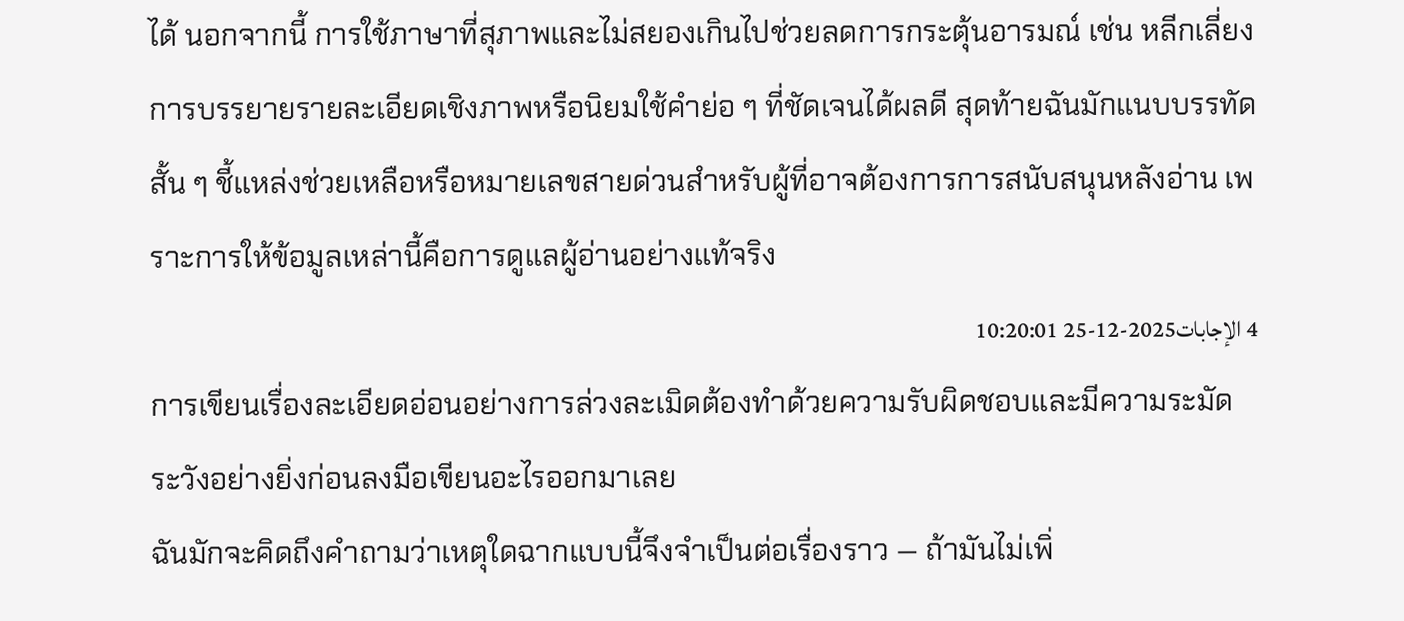ได้ นอกจากนี้ การใช้ภาษาที่สุภาพและไม่สยองเกินไปช่วยลดการกระตุ้นอารมณ์ เช่น หลีกเลี่ยงการบรรยายรายละเอียดเชิงภาพหรือนิยมใช้คำย่อ ๆ ที่ชัดเจนได้ผลดี สุดท้ายฉันมักแนบบรรทัดสั้น ๆ ชี้แหล่งช่วยเหลือหรือหมายเลขสายด่วนสำหรับผู้ที่อาจต้องการการสนับสนุนหลังอ่าน เพราะการให้ข้อมูลเหล่านี้คือการดูแลผู้อ่านอย่างแท้จริง
4 الإجابات2025-12-25 10:20:01
การเขียนเรื่องละเอียดอ่อนอย่างการล่วงละเมิดต้องทำด้วยความรับผิดชอบและมีความระมัดระวังอย่างยิ่งก่อนลงมือเขียนอะไรออกมาเลย
ฉันมักจะคิดถึงคำถามว่าเหตุใดฉากแบบนี้จึงจำเป็นต่อเรื่องราว — ถ้ามันไม่เพิ่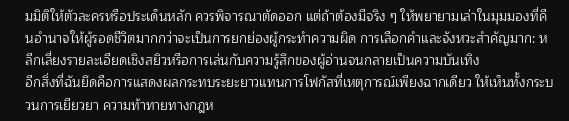มมิติให้ตัวละครหรือประเด็นหลัก ควรพิจารณาตัดออก แต่ถ้าต้องมีจริง ๆ ให้พยายามเล่าในมุมมองที่คืนอำนาจให้ผู้รอดชีวิตมากกว่าจะเป็นการยกย่องผู้กระทำความผิด การเลือกคำและจังหวะสำคัญมาก: หลีกเลี่ยงรายละเอียดเชิงสยิวหรือการเล่นกับความรู้สึกของผู้อ่านจนกลายเป็นความบันเทิง
อีกสิ่งที่ฉันยึดคือการแสดงผลกระทบระยะยาวแทนการโฟกัสที่เหตุการณ์เพียงฉากเดียว ให้เห็นทั้งกระบวนการเยียวยา ความท้าทายทางกฎห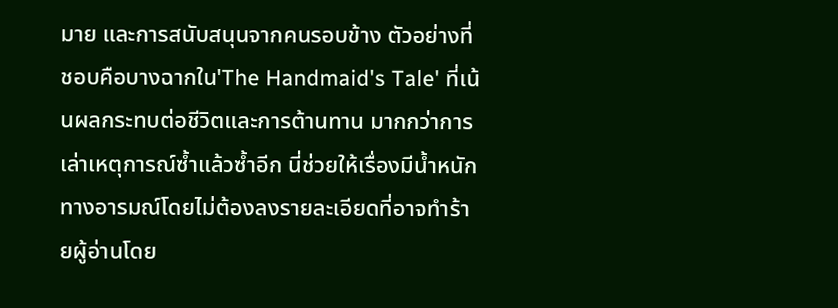มาย และการสนับสนุนจากคนรอบข้าง ตัวอย่างที่ชอบคือบางฉากใน'The Handmaid's Tale' ที่เน้นผลกระทบต่อชีวิตและการต้านทาน มากกว่าการเล่าเหตุการณ์ซ้ำแล้วซ้ำอีก นี่ช่วยให้เรื่องมีน้ำหนักทางอารมณ์โดยไม่ต้องลงรายละเอียดที่อาจทำร้ายผู้อ่านโดย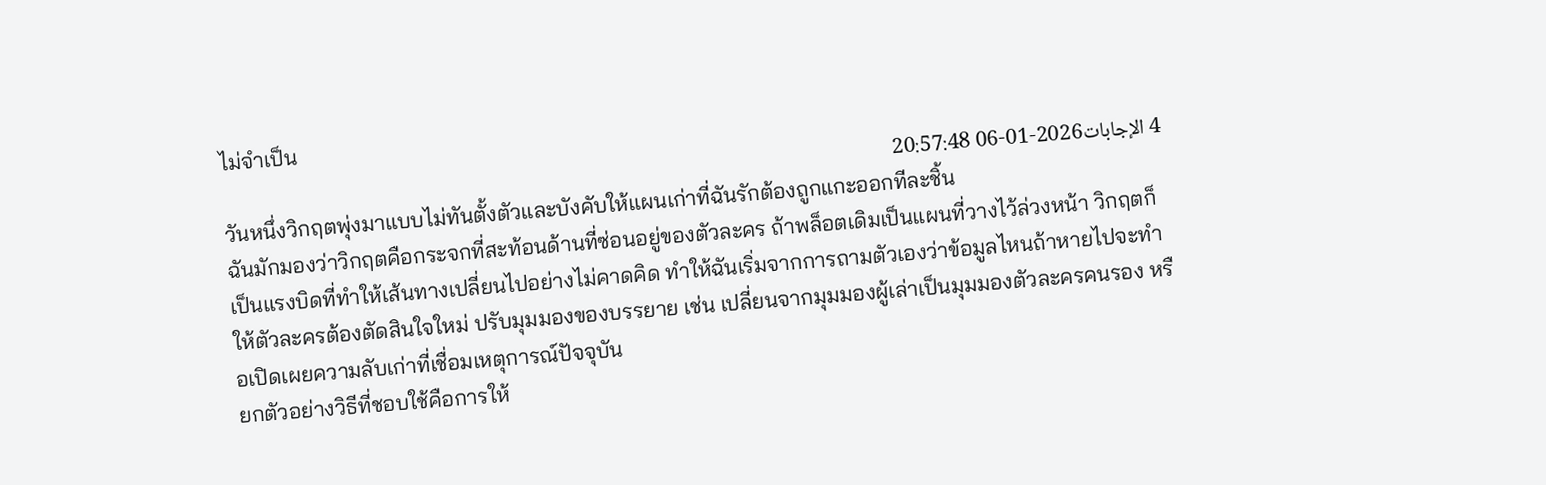ไม่จำเป็น
4 الإجابات2026-01-06 20:57:48
วันหนึ่งวิกฤตพุ่งมาแบบไม่ทันตั้งตัวและบังคับให้แผนเก่าที่ฉันรักต้องถูกแกะออกทีละชิ้น
ฉันมักมองว่าวิกฤตคือกระจกที่สะท้อนด้านที่ซ่อนอยู่ของตัวละคร ถ้าพล็อตเดิมเป็นแผนที่วางไว้ล่วงหน้า วิกฤตก็เป็นแรงบิดที่ทำให้เส้นทางเปลี่ยนไปอย่างไม่คาดคิด ทำให้ฉันเริ่มจากการถามตัวเองว่าข้อมูลไหนถ้าหายไปจะทำให้ตัวละครต้องตัดสินใจใหม่ ปรับมุมมองของบรรยาย เช่น เปลี่ยนจากมุมมองผู้เล่าเป็นมุมมองตัวละครคนรอง หรือเปิดเผยความลับเก่าที่เชื่อมเหตุการณ์ปัจจุบัน
ยกตัวอย่างวิธีที่ชอบใช้คือการให้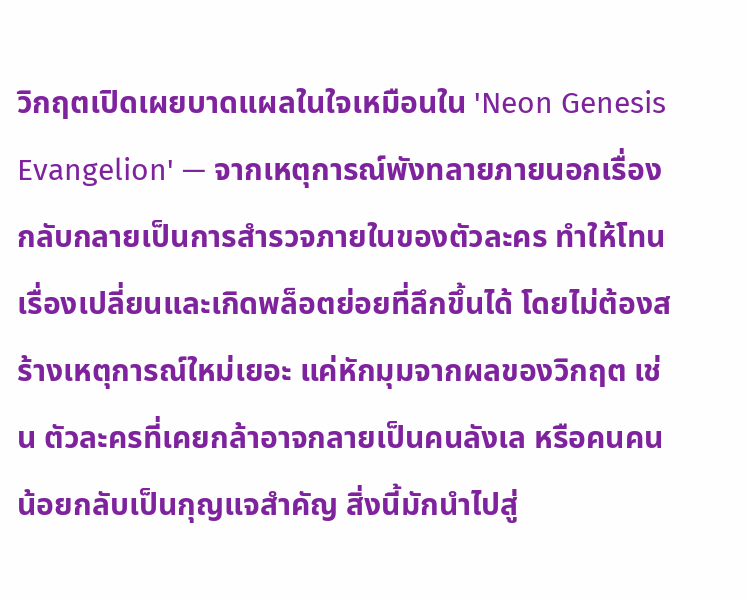วิกฤตเปิดเผยบาดแผลในใจเหมือนใน 'Neon Genesis Evangelion' — จากเหตุการณ์พังทลายภายนอกเรื่องกลับกลายเป็นการสำรวจภายในของตัวละคร ทำให้โทนเรื่องเปลี่ยนและเกิดพล็อตย่อยที่ลึกขึ้นได้ โดยไม่ต้องสร้างเหตุการณ์ใหม่เยอะ แค่หักมุมจากผลของวิกฤต เช่น ตัวละครที่เคยกล้าอาจกลายเป็นคนลังเล หรือคนคนน้อยกลับเป็นกุญแจสำคัญ สิ่งนี้มักนำไปสู่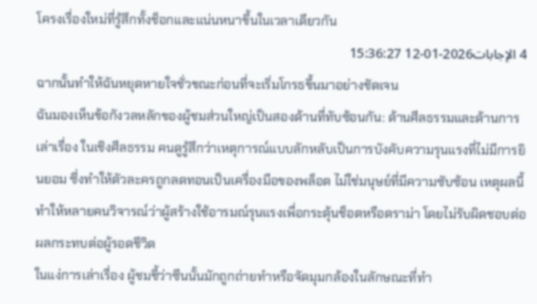โครงเรื่องใหม่ที่รู้สึกทั้งช็อกและแน่นหนาขึ้นในเวลาเดียวกัน
4 الإجابات2026-01-12 15:36:27
ฉากนั้นทำให้ฉันหยุดหายใจชั่วขณะก่อนที่จะเริ่มโกรธขึ้นมาอย่างชัดเจน
ฉันมองเห็นข้อกังวลหลักของผู้ชมส่วนใหญ่เป็นสองด้านที่ทับซ้อนกัน: ด้านศีลธรรมและด้านการเล่าเรื่อง ในเชิงศีลธรรม คนดูรู้สึกว่าเหตุการณ์แบบลักหลับเป็นการบังคับความรุนแรงที่ไม่มีการยินยอม ซึ่งทำให้ตัวละครถูกลดทอนเป็นเครื่องมือของพล็อต ไม่ใช่มนุษย์ที่มีความซับซ้อน เหตุผลนี้ทำให้หลายคนวิจารณ์ว่าผู้สร้างใช้อารมณ์รุนแรงเพื่อกระตุ้นช็อตหรือดราม่า โดยไม่รับผิดชอบต่อผลกระทบต่อผู้รอดชีวิต
ในแง่การเล่าเรื่อง ผู้ชมชี้ว่าซีนนั้นมักถูกถ่ายทำหรือจัดมุมกล้องในลักษณะที่ทำ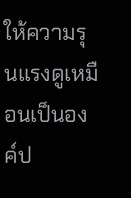ให้ความรุนแรงดูเหมือนเป็นองค์ป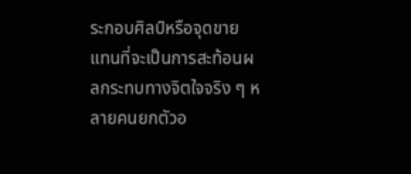ระกอบศิลป์หรือจุดขาย แทนที่จะเป็นการสะท้อนผลกระทบทางจิตใจจริง ๆ หลายคนยกตัวอ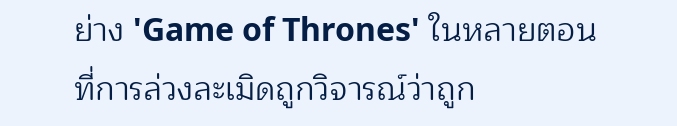ย่าง 'Game of Thrones' ในหลายตอนที่การล่วงละเมิดถูกวิจารณ์ว่าถูก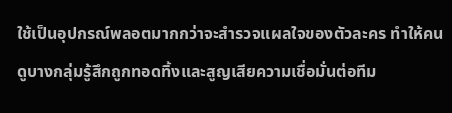ใช้เป็นอุปกรณ์พลอตมากกว่าจะสำรวจแผลใจของตัวละคร ทำให้คนดูบางกลุ่มรู้สึกถูกทอดทิ้งและสูญเสียความเชื่อมั่นต่อทีม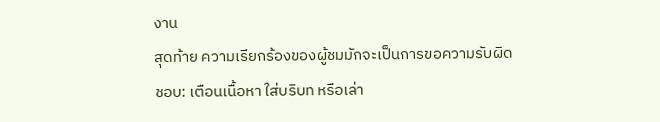งาน
สุดท้าย ความเรียกร้องของผู้ชมมักจะเป็นการขอความรับผิดชอบ: เตือนเนื้อหา ใส่บริบท หรือเล่า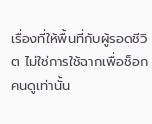เรื่องที่ให้พื้นที่กับผู้รอดชีวิต ไม่ใช่การใช้ฉากเพื่อช็อกคนดูเท่านั้น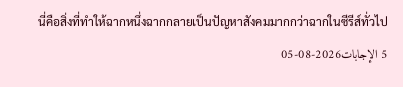นี่คือสิ่งที่ทำให้ฉากหนึ่งฉากกลายเป็นปัญหาสังคมมากกว่าฉากในซีรีส์ทั่วไป
5 الإجابات2026-08-05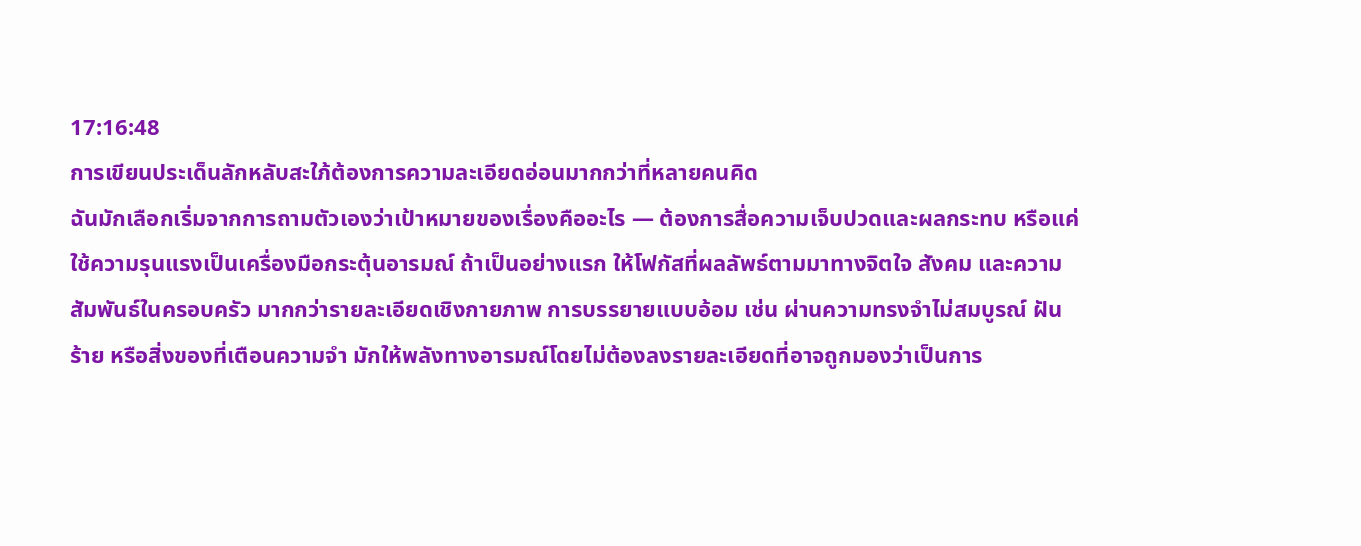17:16:48
การเขียนประเด็นลักหลับสะใภ้ต้องการความละเอียดอ่อนมากกว่าที่หลายคนคิด
ฉันมักเลือกเริ่มจากการถามตัวเองว่าเป้าหมายของเรื่องคืออะไร — ต้องการสื่อความเจ็บปวดและผลกระทบ หรือแค่ใช้ความรุนแรงเป็นเครื่องมือกระตุ้นอารมณ์ ถ้าเป็นอย่างแรก ให้โฟกัสที่ผลลัพธ์ตามมาทางจิตใจ สังคม และความสัมพันธ์ในครอบครัว มากกว่ารายละเอียดเชิงกายภาพ การบรรยายแบบอ้อม เช่น ผ่านความทรงจำไม่สมบูรณ์ ฝันร้าย หรือสิ่งของที่เตือนความจำ มักให้พลังทางอารมณ์โดยไม่ต้องลงรายละเอียดที่อาจถูกมองว่าเป็นการ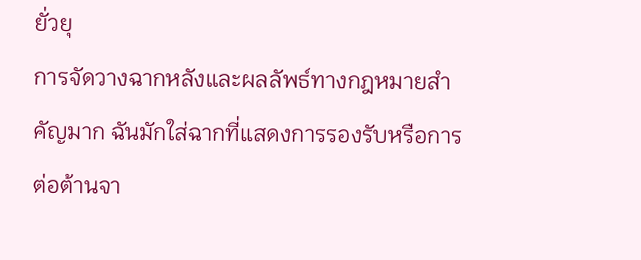ยั่วยุ
การจัดวางฉากหลังและผลลัพธ์ทางกฎหมายสำคัญมาก ฉันมักใส่ฉากที่แสดงการรองรับหรือการต่อต้านจา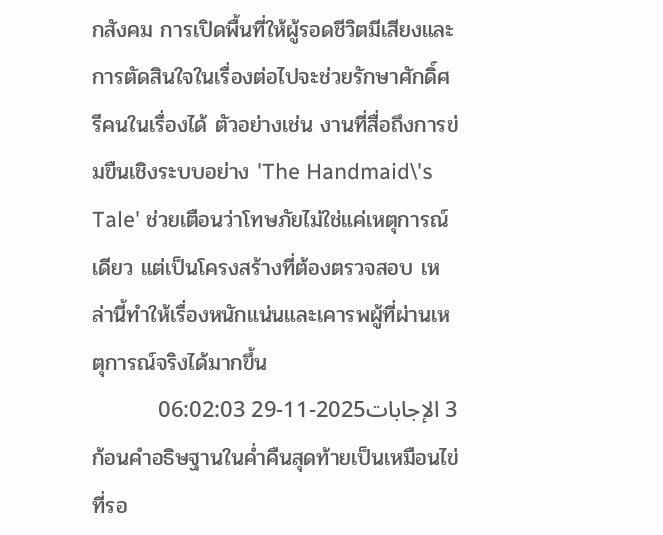กสังคม การเปิดพื้นที่ให้ผู้รอดชีวิตมีเสียงและการตัดสินใจในเรื่องต่อไปจะช่วยรักษาศักดิ์ศรีคนในเรื่องได้ ตัวอย่างเช่น งานที่สื่อถึงการข่มขืนเชิงระบบอย่าง 'The Handmaid\'s Tale' ช่วยเตือนว่าโทษภัยไม่ใช่แค่เหตุการณ์เดียว แต่เป็นโครงสร้างที่ต้องตรวจสอบ เหล่านี้ทำให้เรื่องหนักแน่นและเคารพผู้ที่ผ่านเหตุการณ์จริงได้มากขึ้น
3 الإجابات2025-11-29 06:02:03
ก้อนคำอธิษฐานในค่ำคืนสุดท้ายเป็นเหมือนไข่ที่รอ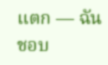แตก — ฉันชอบ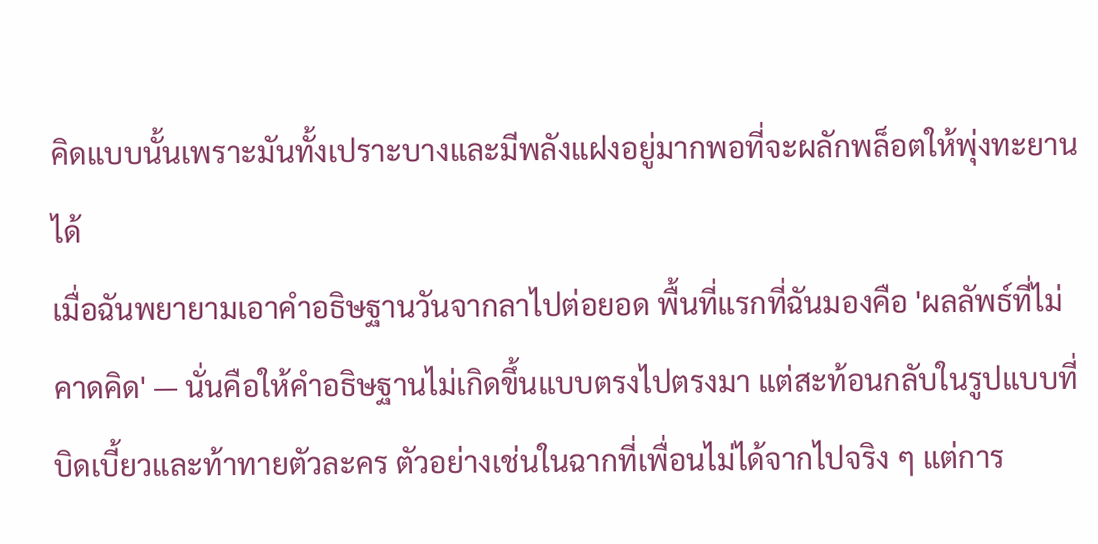คิดแบบนั้นเพราะมันทั้งเปราะบางและมีพลังแฝงอยู่มากพอที่จะผลักพล็อตให้พุ่งทะยานได้
เมื่อฉันพยายามเอาคำอธิษฐานวันจากลาไปต่อยอด พื้นที่แรกที่ฉันมองคือ 'ผลลัพธ์ที่ไม่คาดคิด' — นั่นคือให้คำอธิษฐานไม่เกิดขึ้นแบบตรงไปตรงมา แต่สะท้อนกลับในรูปแบบที่บิดเบี้ยวและท้าทายตัวละคร ตัวอย่างเช่นในฉากที่เพื่อนไม่ได้จากไปจริง ๆ แต่การ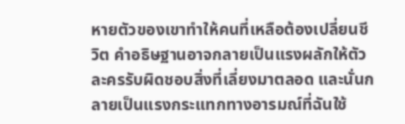หายตัวของเขาทำให้คนที่เหลือต้องเปลี่ยนชีวิต คำอธิษฐานอาจกลายเป็นแรงผลักให้ตัวละครรับผิดชอบสิ่งที่เลี่ยงมาตลอด และนั่นกลายเป็นแรงกระแทกทางอารมณ์ที่ฉันใช้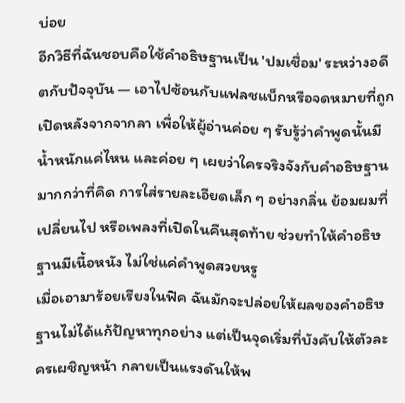บ่อย
อีกวิธีที่ฉันชอบคือใช้คำอธิษฐานเป็น 'ปมเชื่อม' ระหว่างอดีตกับปัจจุบัน — เอาไปซ้อนกับแฟลชแบ็กหรือจดหมายที่ถูกเปิดหลังจากจากลา เพื่อให้ผู้อ่านค่อย ๆ รับรู้ว่าคำพูดนั้นมีน้ำหนักแค่ไหน และค่อย ๆ เผยว่าใครจริงจังกับคำอธิษฐานมากกว่าที่คิด การใส่รายละเอียดเล็ก ๆ อย่างกลิ่น ย้อมผมที่เปลี่ยนไป หรือเพลงที่เปิดในคืนสุดท้าย ช่วยทำให้คำอธิษฐานมีเนื้อหนัง ไม่ใช่แค่คำพูดสวยหรู
เมื่อเอามาร้อยเรียงในฟิค ฉันมักจะปล่อยให้ผลของคำอธิษฐานไม่ได้แก้ปัญหาทุกอย่าง แต่เป็นจุดเริ่มที่บังคับให้ตัวละครเผชิญหน้า กลายเป็นแรงดันให้พ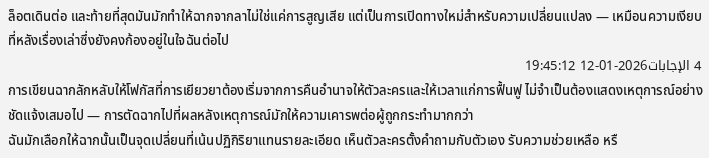ล็อตเดินต่อ และท้ายที่สุดมันมักทำให้ฉากจากลาไม่ใช่แค่การสูญเสีย แต่เป็นการเปิดทางใหม่สำหรับความเปลี่ยนแปลง — เหมือนความเงียบที่หลังเรื่องเล่าซึ่งยังคงก้องอยู่ในใจฉันต่อไป
4 الإجابات2026-01-12 19:45:12
การเขียนฉากลักหลับให้โฟกัสที่การเยียวยาต้องเริ่มจากการคืนอำนาจให้ตัวละครและให้เวลาแก่การฟื้นฟู ไม่จำเป็นต้องแสดงเหตุการณ์อย่างชัดแจ้งเสมอไป — การตัดฉากไปที่ผลหลังเหตุการณ์มักให้ความเคารพต่อผู้ถูกกระทำมากกว่า
ฉันมักเลือกให้ฉากนั้นเป็นจุดเปลี่ยนที่เน้นปฏิกิริยาแทนรายละเอียด เห็นตัวละครตั้งคำถามกับตัวเอง รับความช่วยเหลือ หรื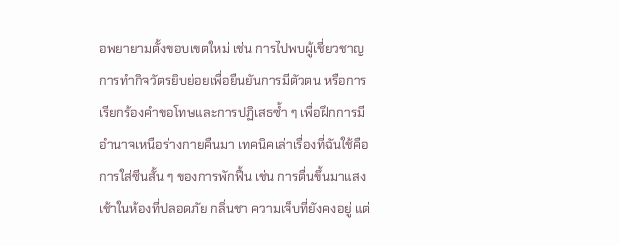อพยายามตั้งขอบเขตใหม่ เช่น การไปพบผู้เชี่ยวชาญ การทำกิจวัตรยิบย่อยเพื่อยืนยันการมีตัวตน หรือการเรียกร้องคำขอโทษและการปฏิเสธซ้ำ ๆ เพื่อฝึกการมีอำนาจเหนือร่างกายคืนมา เทคนิคเล่าเรื่องที่ฉันใช้คือการใส่ซีนสั้น ๆ ของการพักฟื้น เช่น การตื่นขึ้นมาแสงเช้าในห้องที่ปลอดภัย กลิ่นชา ความเจ็บที่ยังคงอยู่ แต่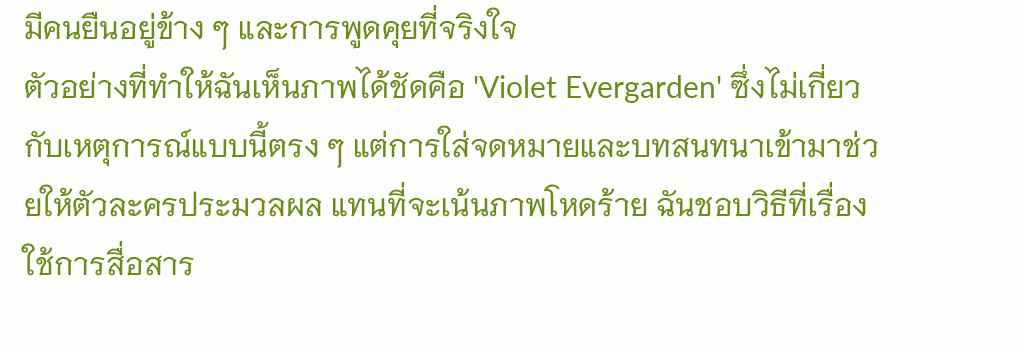มีคนยืนอยู่ข้าง ๆ และการพูดคุยที่จริงใจ
ตัวอย่างที่ทำให้ฉันเห็นภาพได้ชัดคือ 'Violet Evergarden' ซึ่งไม่เกี่ยวกับเหตุการณ์แบบนี้ตรง ๆ แต่การใส่จดหมายและบทสนทนาเข้ามาช่วยให้ตัวละครประมวลผล แทนที่จะเน้นภาพโหดร้าย ฉันชอบวิธีที่เรื่องใช้การสื่อสาร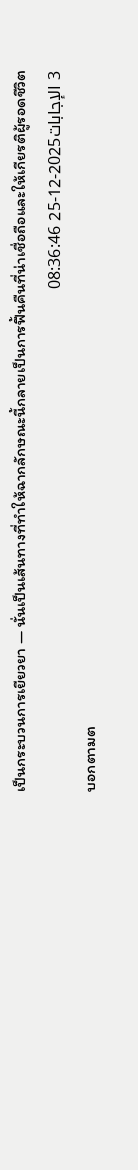เป็นกระบวนการเยียวยา — นั่นเป็นเส้นทางที่ทำให้ฉากลักษณะนี้กลายเป็นการฟื้นคืนที่น่าเชื่อถือและให้เกียรติผู้รอดชีวิต
3 الإجابات2025-12-25 08:36:46
บอกตามต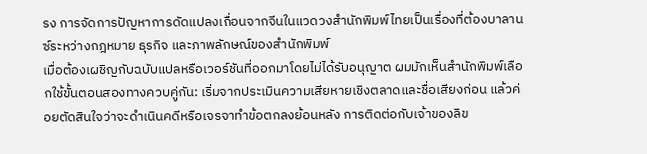รง การจัดการปัญหาการดัดแปลงเถื่อนจากจีนในแวดวงสำนักพิมพ์ไทยเป็นเรื่องที่ต้องบาลานซ์ระหว่างกฎหมาย ธุรกิจ และภาพลักษณ์ของสำนักพิมพ์
เมื่อต้องเผชิญกับฉบับแปลหรือเวอร์ชันที่ออกมาโดยไม่ได้รับอนุญาต ผมมักเห็นสำนักพิมพ์เลือกใช้ขั้นตอนสองทางควบคู่กัน: เริ่มจากประเมินความเสียหายเชิงตลาดและชื่อเสียงก่อน แล้วค่อยตัดสินใจว่าจะดำเนินคดีหรือเจรจาทำข้อตกลงย้อนหลัง การติดต่อกับเจ้าของลิข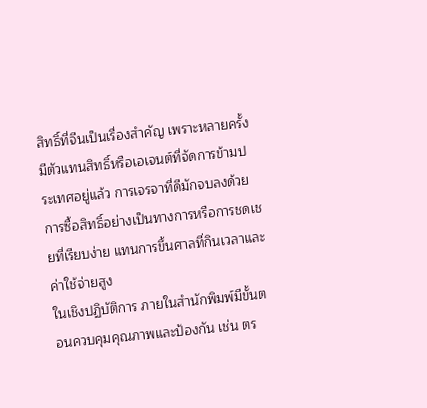สิทธิ์ที่จีนเป็นเรื่องสำคัญ เพราะหลายครั้งมีตัวแทนสิทธิ์หรือเอเจนต์ที่จัดการข้ามประเทศอยู่แล้ว การเจรจาที่ดีมักจบลงด้วยการซื้อสิทธิ์อย่างเป็นทางการหรือการชดเชยที่เรียบง่าย แทนการขึ้นศาลที่กินเวลาและค่าใช้จ่ายสูง
ในเชิงปฏิบัติการ ภายในสำนักพิมพ์มีขั้นตอนควบคุมคุณภาพและป้องกัน เช่น ตร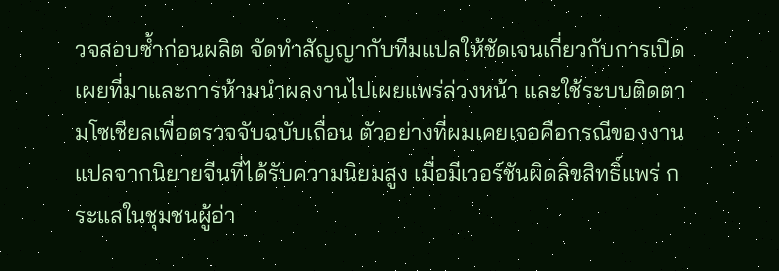วจสอบซ้ำก่อนผลิต จัดทำสัญญากับทีมแปลให้ชัดเจนเกี่ยวกับการเปิดเผยที่มาและการห้ามนำผลงานไปเผยแพร่ล่วงหน้า และใช้ระบบติดตามโซเชียลเพื่อตรวจจับฉบับเถื่อน ตัวอย่างที่ผมเคยเจอคือกรณีของงานแปลจากนิยายจีนที่ได้รับความนิยมสูง เมื่อมีเวอร์ชันผิดลิขสิทธิ์แพร่ กระแสในชุมชนผู้อ่า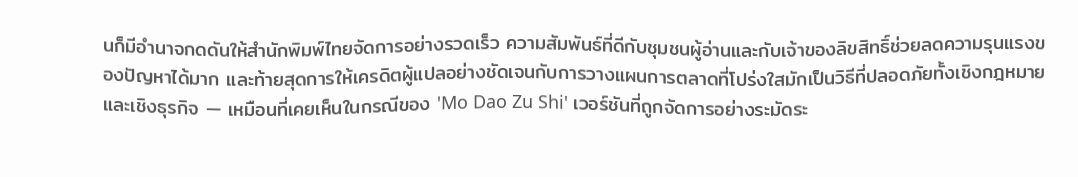นก็มีอำนาจกดดันให้สำนักพิมพ์ไทยจัดการอย่างรวดเร็ว ความสัมพันธ์ที่ดีกับชุมชนผู้อ่านและกับเจ้าของลิขสิทธิ์ช่วยลดความรุนแรงของปัญหาได้มาก และท้ายสุดการให้เครดิตผู้แปลอย่างชัดเจนกับการวางแผนการตลาดที่โปร่งใสมักเป็นวิธีที่ปลอดภัยทั้งเชิงกฎหมายและเชิงธุรกิจ — เหมือนที่เคยเห็นในกรณีของ 'Mo Dao Zu Shi' เวอร์ชันที่ถูกจัดการอย่างระมัดระ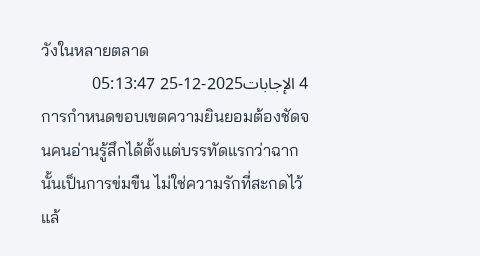วังในหลายตลาด
4 الإجابات2025-12-25 05:13:47
การกำหนดขอบเขตความยินยอมต้องชัดจนคนอ่านรู้สึกได้ตั้งแต่บรรทัดแรกว่าฉากนั้นเป็นการข่มขืน ไม่ใช่ความรักที่สะกดไว้แล้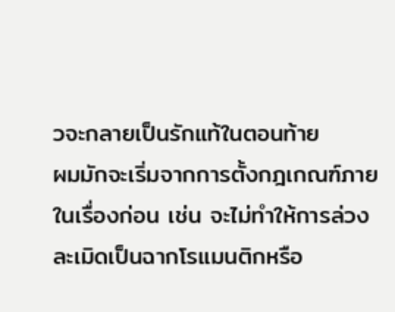วจะกลายเป็นรักแท้ในตอนท้าย
ผมมักจะเริ่มจากการตั้งกฎเกณฑ์ภายในเรื่องก่อน เช่น จะไม่ทำให้การล่วงละเมิดเป็นฉากโรแมนติกหรือ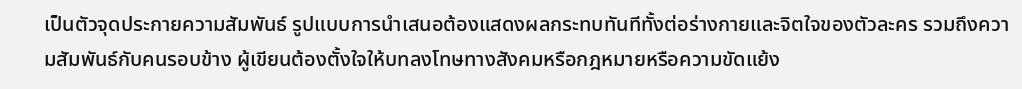เป็นตัวจุดประกายความสัมพันธ์ รูปแบบการนำเสนอต้องแสดงผลกระทบทันทีทั้งต่อร่างกายและจิตใจของตัวละคร รวมถึงความสัมพันธ์กับคนรอบข้าง ผู้เขียนต้องตั้งใจให้บทลงโทษทางสังคมหรือกฎหมายหรือความขัดแย้ง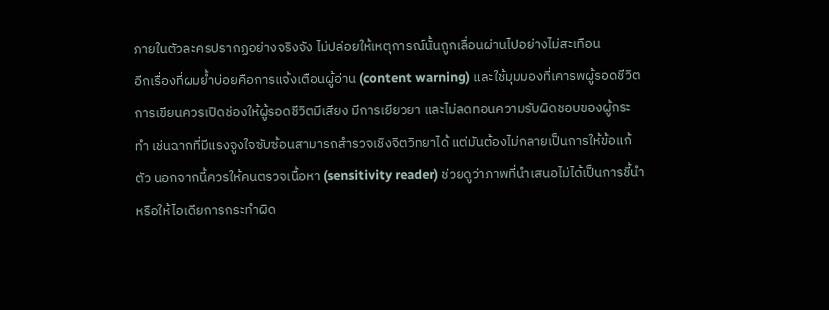ภายในตัวละครปรากฏอย่างจริงจัง ไม่ปล่อยให้เหตุการณ์นั้นถูกเลื่อนผ่านไปอย่างไม่สะเทือน
อีกเรื่องที่ผมย้ำบ่อยคือการแจ้งเตือนผู้อ่าน (content warning) และใช้มุมมองที่เคารพผู้รอดชีวิต การเขียนควรเปิดช่องให้ผู้รอดชีวิตมีเสียง มีการเยียวยา และไม่ลดทอนความรับผิดชอบของผู้กระทำ เช่นฉากที่มีแรงจูงใจซับซ้อนสามารถสำรวจเชิงจิตวิทยาได้ แต่มันต้องไม่กลายเป็นการให้ข้อแก้ตัว นอกจากนี้ควรให้คนตรวจเนื้อหา (sensitivity reader) ช่วยดูว่าภาพที่นำเสนอไม่ได้เป็นการชี้นำหรือให้ไอเดียการกระทำผิด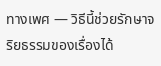ทางเพศ — วิธีนี้ช่วยรักษาจริยธรรมของเรื่องได้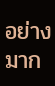อย่างมาก